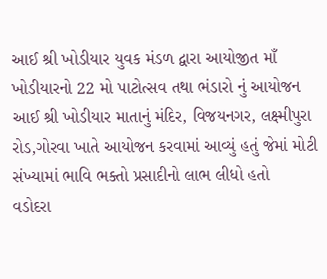આઈ શ્રી ખોડીયાર યુવક મંડળ દ્વારા આયોજીત માઁ ખોડીયારનો 22 મો પાટોત્સવ તથા ભંડારો નું આયોજન આઈ શ્રી ખોડીયાર માતાનું મંદિર, વિજયનગર, લક્ષ્મીપુરા રોડ,ગોરવા ખાતે આયોજન કરવામાં આવ્યું હતું જેમાં મોટી સંખ્યામાં ભાવિ ભક્તો પ્રસાદીનો લાભ લીધો હતો
વડોદરા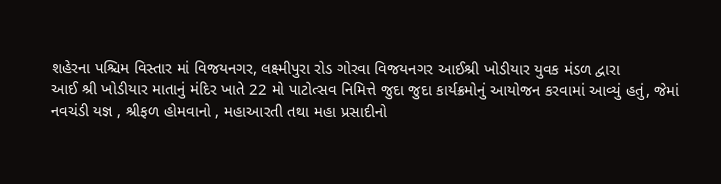શહેરના પશ્ચિમ વિસ્તાર માં વિજયનગર, લક્ષ્મીપુરા રોડ ગોરવા વિજયનગર આઈશ્રી ખોડીયાર યુવક મંડળ દ્વારા
આઈ શ્રી ખોડીયાર માતાનું મંદિર ખાતે 22 મો પાટોત્સવ નિમિત્તે જુદા જુદા કાર્યક્રમોનું આયોજન કરવામાં આવ્યું હતું, જેમાં
નવચંડી યજ્ઞ , શ્રીફળ હોમવાનો , મહાઆરતી તથા મહા પ્રસાદીનો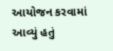આયોજન કરવામાં આવ્યું હતું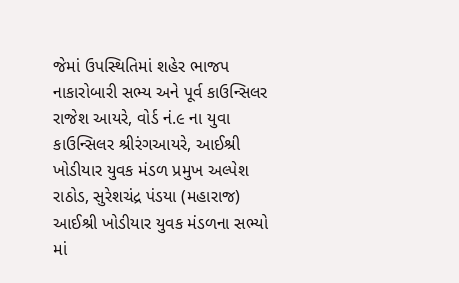જેમાં ઉપસ્થિતિમાં શહેર ભાજપ નાકારોબારી સભ્ય અને પૂર્વ કાઉન્સિલર રાજેશ આયરે, વોર્ડ નં.૯ ના યુવા કાઉન્સિલર શ્રીરંગઆયરે, આઈશ્રી ખોડીયાર યુવક મંડળ પ્રમુખ અલ્પેશ રાઠોડ, સુરેશચંદ્ર પંડયા (મહારાજ) આઈશ્રી ખોડીયાર યુવક મંડળના સભ્યો માં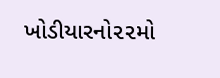ખોડીયારનો૨૨મો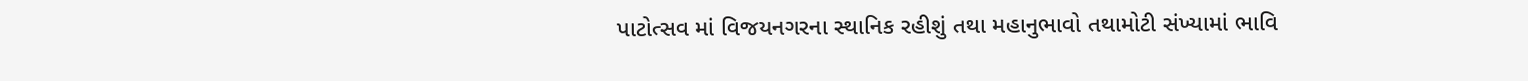પાટોત્સવ માં વિજયનગરના સ્થાનિક રહીશું તથા મહાનુભાવો તથામોટી સંખ્યામાં ભાવિ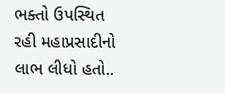ભક્તો ઉપસ્થિત રહી મહાપ્રસાદીનો લાભ લીધો હતો..